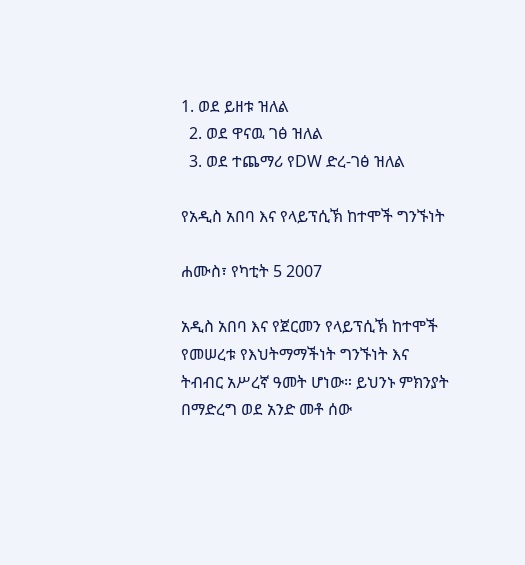1. ወደ ይዘቱ ዝለል
  2. ወደ ዋናዉ ገፅ ዝለል
  3. ወደ ተጨማሪ የDW ድረ-ገፅ ዝለል

የአዲስ አበባ እና የላይፕሲኽ ከተሞች ግንኙነት

ሐሙስ፣ የካቲት 5 2007

አዲስ አበባ እና የጀርመን የላይፕሲኽ ከተሞች የመሠረቱ የእህትማማችነት ግንኙነት እና ትብብር አሥረኛ ዓመት ሆነው። ይህንኑ ምክንያት በማድረግ ወደ አንድ መቶ ሰው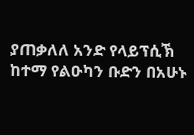ያጠቃለለ አንድ የላይፕሲኽ ከተማ የልዑካን ቡድን በአሁኑ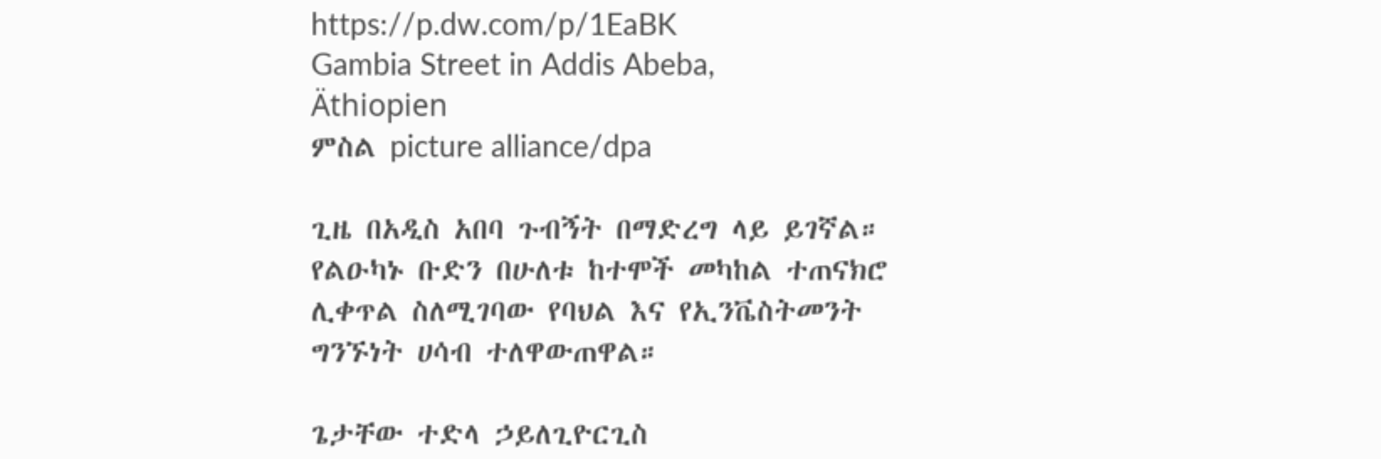https://p.dw.com/p/1EaBK
Gambia Street in Addis Abeba, Äthiopien
ምስል picture alliance/dpa

ጊዜ በአዲስ አበባ ጉብኝት በማድረግ ላይ ይገኛል። የልዑካኑ ቡድን በሁለቱ ከተሞች መካከል ተጠናክሮ ሊቀጥል ስለሚገባው የባህል እና የኢንቬስትመንት ግንኙነት ሀሳብ ተለዋውጠዋል።

ጌታቸው ተድላ ኃይለጊዮርጊስ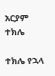አርያም ተክሌ

ተክሌ የኋላ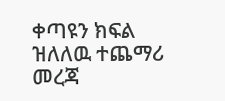ቀጣዩን ክፍል ዝለለዉ ተጨማሪ መረጃ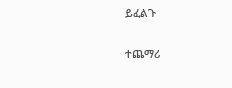ይፈልጉ

ተጨማሪ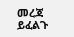መረጃ ይፈልጉ